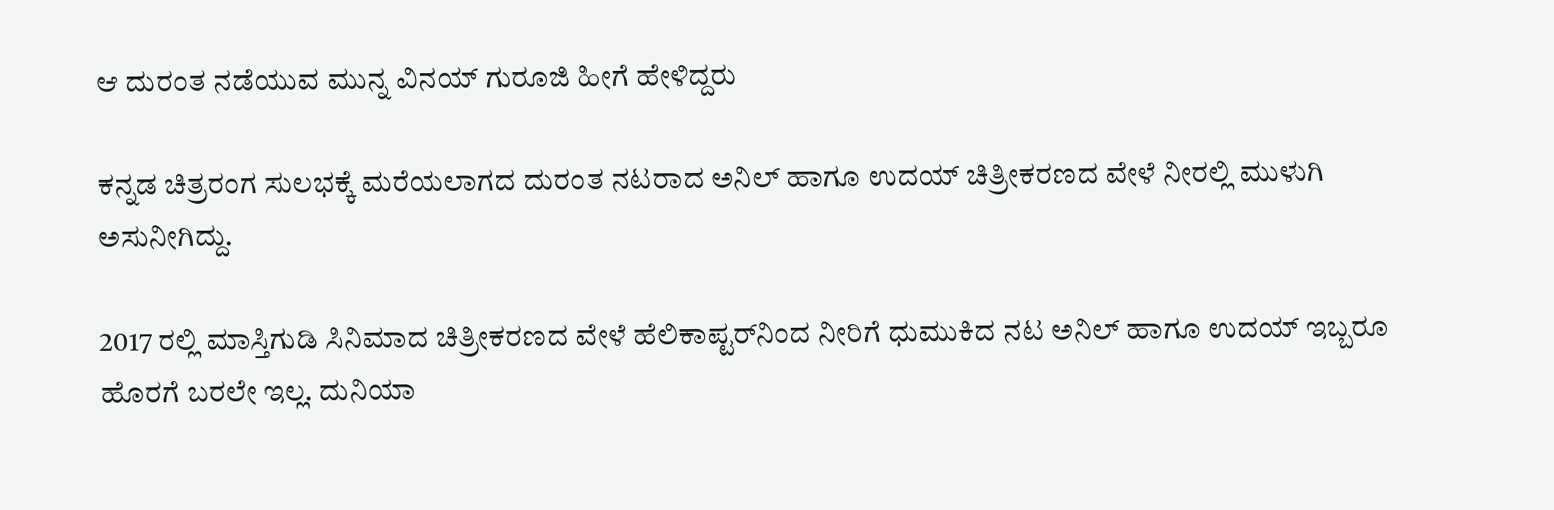ಆ ದುರಂತ ನಡೆಯುವ ಮುನ್ನ ವಿನಯ್ ಗುರೂಜಿ ಹೀಗೆ ಹೇಳಿದ್ದರು

ಕನ್ನಡ ಚಿತ್ರರಂಗ ಸುಲಭಕ್ಕೆ ಮರೆಯಲಾಗದ ದುರಂತ ನಟರಾದ ಅನಿಲ್ ಹಾಗೂ ಉದಯ್ ಚಿತ್ರೀಕರಣದ ವೇಳೆ ನೀರಲ್ಲಿ ಮುಳುಗಿ ಅಸುನೀಗಿದ್ದು.

2017 ರಲ್ಲಿ ಮಾಸ್ತಿಗುಡಿ ಸಿನಿಮಾದ ಚಿತ್ರೀಕರಣದ ವೇಳೆ ಹೆಲಿಕಾಪ್ಟರ್‌ನಿಂದ ನೀರಿಗೆ ಧುಮುಕಿದ ನಟ ಅನಿಲ್ ಹಾಗೂ ಉದಯ್ ಇಬ್ಬರೂ ಹೊರಗೆ ಬರಲೇ ಇಲ್ಲ. ದುನಿಯಾ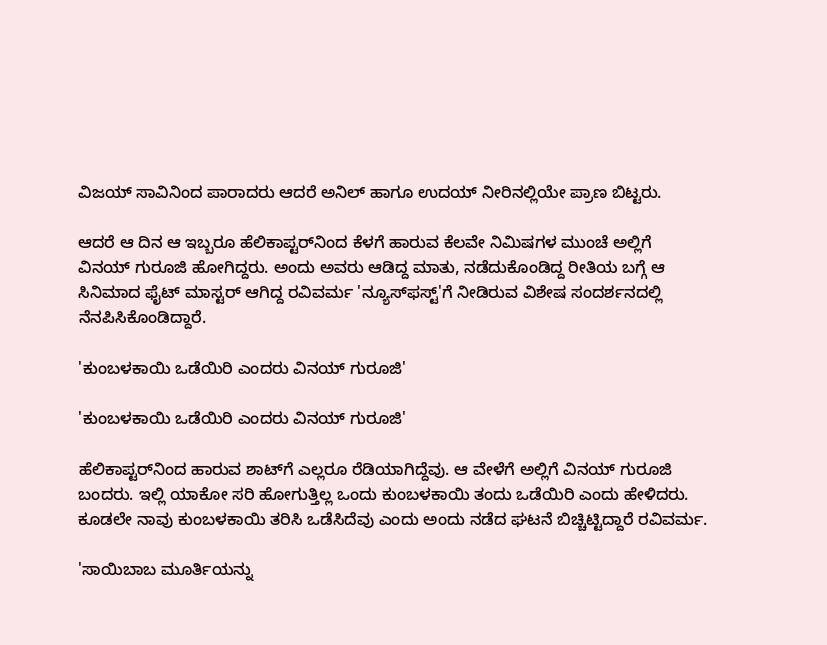ವಿಜಯ್ ಸಾವಿನಿಂದ ಪಾರಾದರು ಆದರೆ ಅನಿಲ್ ಹಾಗೂ ಉದಯ್ ನೀರಿನಲ್ಲಿಯೇ ಪ್ರಾಣ ಬಿಟ್ಟರು.

ಆದರೆ ಆ ದಿನ ಆ ಇಬ್ಬರೂ ಹೆಲಿಕಾಪ್ಟರ್‌ನಿಂದ ಕೆಳಗೆ ಹಾರುವ ಕೆಲವೇ ನಿಮಿಷಗಳ ಮುಂಚೆ ಅಲ್ಲಿಗೆ ವಿನಯ್ ಗುರೂಜಿ ಹೋಗಿದ್ದರು. ಅಂದು ಅವರು ಆಡಿದ್ದ ಮಾತು, ನಡೆದುಕೊಂಡಿದ್ದ ರೀತಿಯ ಬಗ್ಗೆ ಆ ಸಿನಿಮಾದ ಫೈಟ್ ಮಾಸ್ಟರ್ ಆಗಿದ್ದ ರವಿವರ್ಮ 'ನ್ಯೂಸ್‌ಫಸ್ಟ್‌'ಗೆ ನೀಡಿರುವ ವಿಶೇಷ ಸಂದರ್ಶನದಲ್ಲಿ ನೆನಪಿಸಿಕೊಂಡಿದ್ದಾರೆ.

'ಕುಂಬಳಕಾಯಿ ಒಡೆಯಿರಿ ಎಂದರು ವಿನಯ್ ಗುರೂಜಿ'

'ಕುಂಬಳಕಾಯಿ ಒಡೆಯಿರಿ ಎಂದರು ವಿನಯ್ ಗುರೂಜಿ'

ಹೆಲಿಕಾಪ್ಟರ್‌ನಿಂದ ಹಾರುವ ಶಾಟ್‌ಗೆ ಎಲ್ಲರೂ ರೆಡಿಯಾಗಿದ್ದೆವು. ಆ ವೇಳೆಗೆ ಅಲ್ಲಿಗೆ ವಿನಯ್ ಗುರೂಜಿ ಬಂದರು. ಇಲ್ಲಿ ಯಾಕೋ ಸರಿ ಹೋಗುತ್ತಿಲ್ಲ ಒಂದು ಕುಂಬಳಕಾಯಿ ತಂದು ಒಡೆಯಿರಿ ಎಂದು ಹೇಳಿದರು. ಕೂಡಲೇ ನಾವು ಕುಂಬಳಕಾಯಿ ತರಿಸಿ ಒಡೆಸಿದೆವು ಎಂದು ಅಂದು ನಡೆದ ಘಟನೆ ಬಿಚ್ಚಿಟ್ಟಿದ್ದಾರೆ ರವಿವರ್ಮ.

'ಸಾಯಿಬಾಬ ಮೂರ್ತಿಯನ್ನು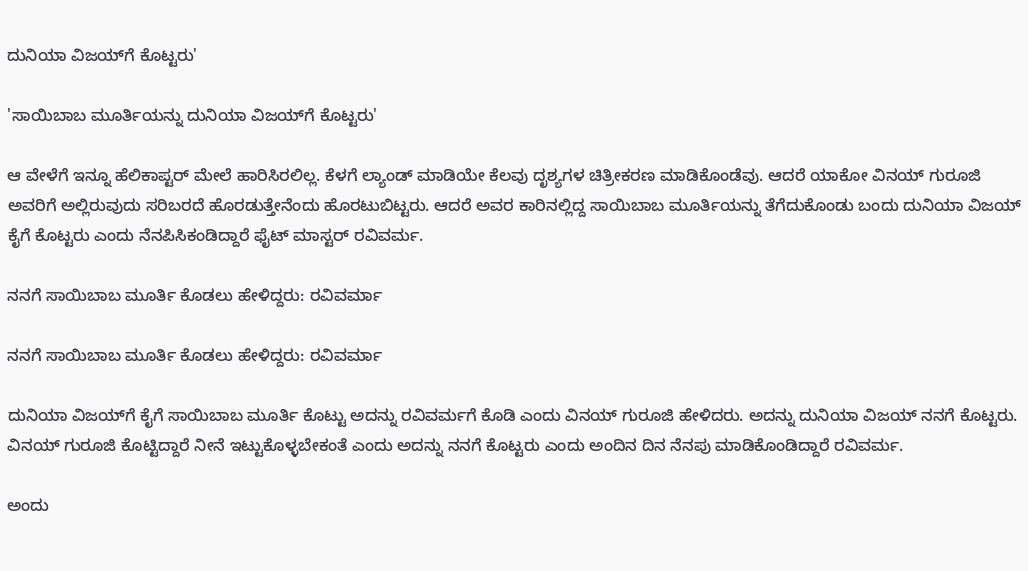ದುನಿಯಾ ವಿಜಯ್‌ಗೆ ಕೊಟ್ಟರು'

'ಸಾಯಿಬಾಬ ಮೂರ್ತಿಯನ್ನು ದುನಿಯಾ ವಿಜಯ್‌ಗೆ ಕೊಟ್ಟರು'

ಆ ವೇಳೆಗೆ ಇನ್ನೂ ಹೆಲಿಕಾಪ್ಟರ್ ಮೇಲೆ ಹಾರಿಸಿರಲಿಲ್ಲ. ಕೆಳಗೆ ಲ್ಯಾಂಡ್ ಮಾಡಿಯೇ ಕೆಲವು ದೃಶ್ಯಗಳ ಚಿತ್ರೀಕರಣ ಮಾಡಿಕೊಂಡೆವು. ಆದರೆ ಯಾಕೋ ವಿನಯ್ ಗುರೂಜಿ ಅವರಿಗೆ ಅಲ್ಲಿರುವುದು ಸರಿಬರದೆ ಹೊರಡುತ್ತೇನೆಂದು ಹೊರಟುಬಿಟ್ಟರು. ಆದರೆ ಅವರ ಕಾರಿನಲ್ಲಿದ್ದ ಸಾಯಿಬಾಬ ಮೂರ್ತಿಯನ್ನು ತೆಗೆದುಕೊಂಡು ಬಂದು ದುನಿಯಾ ವಿಜಯ್‌ ಕೈಗೆ ಕೊಟ್ಟರು ಎಂದು ನೆನಪಿಸಿಕಂಡಿದ್ದಾರೆ ಫೈಟ್ ಮಾಸ್ಟರ್ ರವಿವರ್ಮ.

ನನಗೆ ಸಾಯಿಬಾಬ ಮೂರ್ತಿ ಕೊಡಲು ಹೇಳಿದ್ದರು: ರವಿವರ್ಮಾ

ನನಗೆ ಸಾಯಿಬಾಬ ಮೂರ್ತಿ ಕೊಡಲು ಹೇಳಿದ್ದರು: ರವಿವರ್ಮಾ

ದುನಿಯಾ ವಿಜಯ್‌ಗೆ ಕೈಗೆ ಸಾಯಿಬಾಬ ಮೂರ್ತಿ ಕೊಟ್ಟು ಅದನ್ನು ರವಿವರ್ಮಗೆ ಕೊಡಿ ಎಂದು ವಿನಯ್ ಗುರೂಜಿ ಹೇಳಿದರು. ಅದನ್ನು ದುನಿಯಾ ವಿಜಯ್ ನನಗೆ ಕೊಟ್ಟರು. ವಿನಯ್ ಗುರೂಜಿ ಕೊಟ್ಟಿದ್ದಾರೆ ನೀನೆ ಇಟ್ಟುಕೊಳ್ಳಬೇಕಂತೆ ಎಂದು ಅದನ್ನು ನನಗೆ ಕೊಟ್ಟರು ಎಂದು ಅಂದಿನ ದಿನ ನೆನಪು ಮಾಡಿಕೊಂಡಿದ್ದಾರೆ ರವಿವರ್ಮ.

ಅಂದು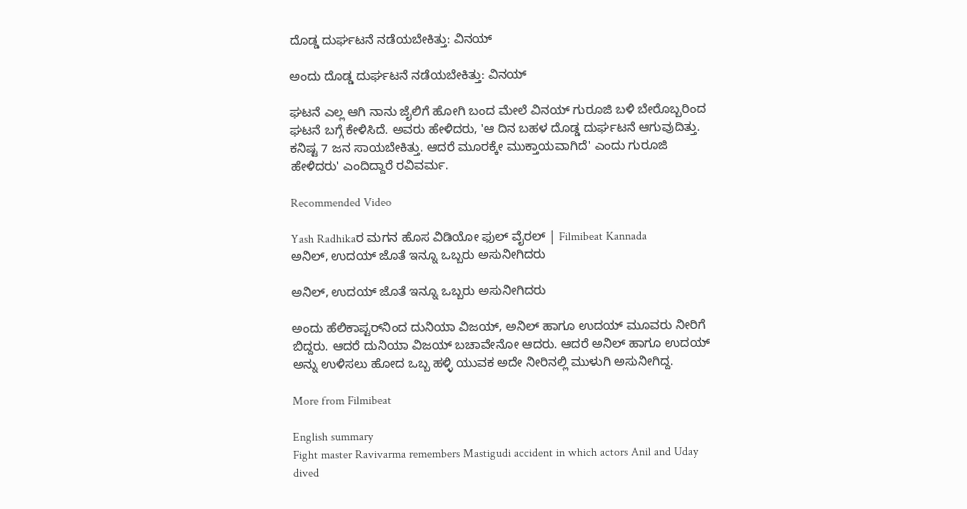ದೊಡ್ಡ ದುರ್ಘಟನೆ ನಡೆಯಬೇಕಿತ್ತು: ವಿನಯ್

ಅಂದು ದೊಡ್ಡ ದುರ್ಘಟನೆ ನಡೆಯಬೇಕಿತ್ತು: ವಿನಯ್

ಘಟನೆ ಎಲ್ಲ ಆಗಿ ನಾನು ಜೈಲಿಗೆ ಹೋಗಿ ಬಂದ ಮೇಲೆ ವಿನಯ್ ಗುರೂಜಿ ಬಳಿ ಬೇರೊಬ್ಬರಿಂದ ಘಟನೆ ಬಗ್ಗೆ ಕೇಳಿಸಿದೆ. ಅವರು ಹೇಳಿದರು, 'ಆ ದಿನ ಬಹಳ ದೊಡ್ಡ ದುರ್ಘಟನೆ ಆಗುವುದಿತ್ತು. ಕನಿಷ್ಟ 7 ಜನ ಸಾಯಬೇಕಿತ್ತು. ಆದರೆ ಮೂರಕ್ಕೇ ಮುಕ್ತಾಯವಾಗಿದೆ' ಎಂದು ಗುರೂಜಿ ಹೇಳಿದರು' ಎಂದಿದ್ದಾರೆ ರವಿವರ್ಮ.

Recommended Video

Yash Radhikaರ ಮಗನ ಹೊಸ ವಿಡಿಯೋ ಫುಲ್ ವೈರಲ್ | Filmibeat Kannada
ಅನಿಲ್, ಉದಯ್ ಜೊತೆ ಇನ್ನೂ ಒಬ್ಬರು ಅಸುನೀಗಿದರು

ಅನಿಲ್, ಉದಯ್ ಜೊತೆ ಇನ್ನೂ ಒಬ್ಬರು ಅಸುನೀಗಿದರು

ಅಂದು ಹೆಲಿಕಾಪ್ಟರ್‌ನಿಂದ ದುನಿಯಾ ವಿಜಯ್, ಅನಿಲ್ ಹಾಗೂ ಉದಯ್ ಮೂವರು ನೀರಿಗೆ ಬಿದ್ದರು. ಆದರೆ ದುನಿಯಾ ವಿಜಯ್ ಬಚಾವೇನೋ ಆದರು. ಆದರೆ ಅನಿಲ್ ಹಾಗೂ ಉದಯ್ ಅನ್ನು ಉಳಿಸಲು ಹೋದ ಒಬ್ಬ ಹಳ್ಳಿ ಯುವಕ ಅದೇ ನೀರಿನಲ್ಲಿ ಮುಳುಗಿ ಅಸುನೀಗಿದ್ದ.

More from Filmibeat

English summary
Fight master Ravivarma remembers Mastigudi accident in which actors Anil and Uday dived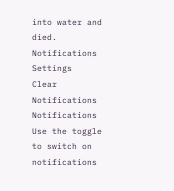into water and died.
Notifications
Settings
Clear Notifications
Notifications
Use the toggle to switch on notifications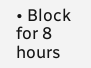• Block for 8 hours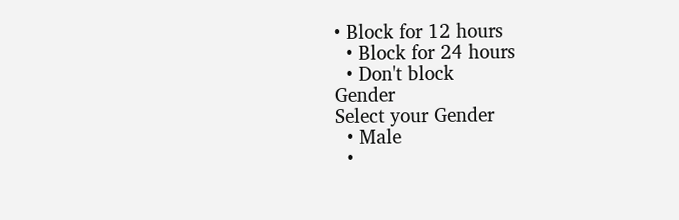• Block for 12 hours
  • Block for 24 hours
  • Don't block
Gender
Select your Gender
  • Male
  •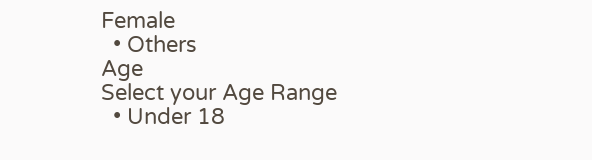Female
  • Others
Age
Select your Age Range
  • Under 18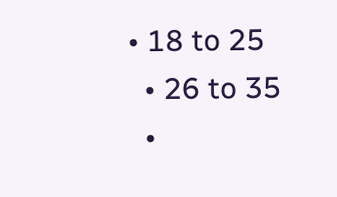• 18 to 25
  • 26 to 35
  •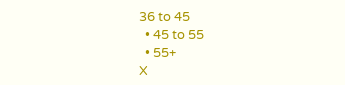36 to 45
  • 45 to 55
  • 55+
X